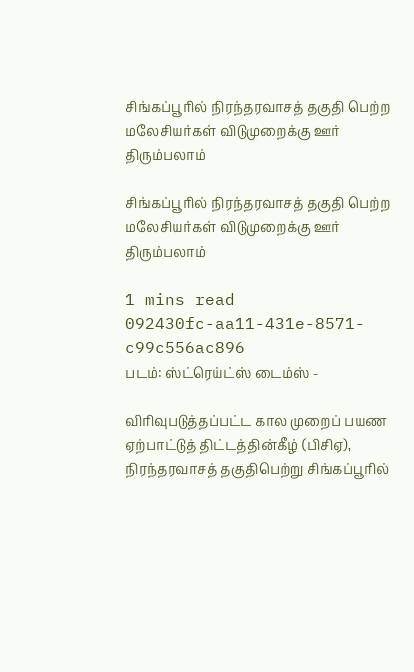சிங்கப்பூரில் நிரந்தரவாசத் தகுதி பெற்ற மலேசியர்கள் விடுமுறைக்கு ஊர் திரும்பலாம்

சிங்கப்பூரில் நிரந்தரவாசத் தகுதி பெற்ற மலேசியர்கள் விடுமுறைக்கு ஊர் திரும்பலாம்

1 mins read
092430fc-aa11-431e-8571-c99c556ac896
படம்: ஸ்ட்ரெய்ட்ஸ் டைம்ஸ் -

விரிவுபடுத்தப்பட்ட கால முறைப் பயண ஏற்பாட்டுத் திட்டத்தின்கீழ் (பிசிஏ), நிரந்தரவாசத் தகுதிபெற்று சிங்கப்பூரில்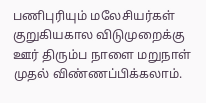பணிபுரியும் மலேசியர்கள் குறுகியகால விடுமுறைக்கு ஊர் திரும்ப நாளை மறுநாள் முதல் விண்ணப்பிக்கலாம்.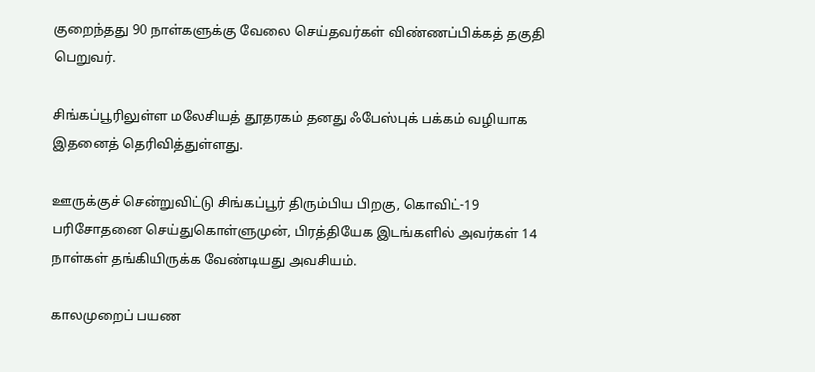குறைந்தது 90 நாள்களுக்கு வேலை செய்தவர்கள் விண்ணப்பிக்கத் தகுதி பெறுவர்.

சிங்கப்பூரிலுள்ள மலேசியத் தூதரகம் தனது ஃபேஸ்புக் பக்கம் வழியாக இதனைத் தெரிவித்துள்ளது.

ஊருக்குச் சென்றுவிட்டு சிங்கப்பூர் திரும்பிய பிறகு, கொவிட்-19 பரிசோதனை செய்துகொள்ளுமுன், பிரத்தியேக இடங்களில் அவர்கள் 14 நாள்கள் தங்கியிருக்க வேண்டியது அவசியம்.

காலமுறைப் பயண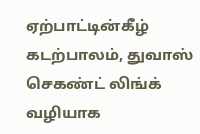ஏற்பாட்டின்கீழ் கடற்பாலம், துவாஸ் செகண்ட் லிங்க் வழியாக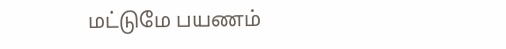மட்டுமே பயணம்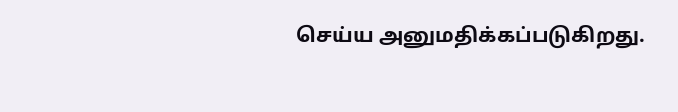செய்ய அனுமதிக்கப்படுகிறது.